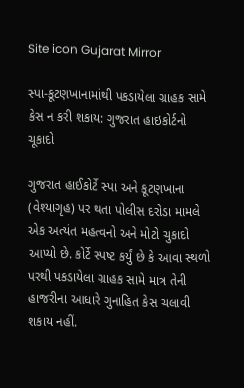Site icon Gujarat Mirror

સ્પા-કૂટણખાનામાંથી પકડાયેલા ગ્રાહક સામે કેસ ન કરી શકાય: ગુજરાત હાઇકોર્ટનો ચૂકાદો

ગુજરાત હાઈકોર્ટે સ્પા અને કૂટણખાના (વેશ્યાગૃહ) પર થતા પોલીસ દરોડા મામલે એક અત્યંત મહત્વનો અને મોટો ચુકાદો આપ્યો છે. કોર્ટે સ્પષ્ટ કર્યું છે કે આવા સ્થળો પરથી પકડાયેલા ગ્રાહક સામે માત્ર તેની હાજરીના આધારે ગુનાહિત કેસ ચલાવી શકાય નહીં.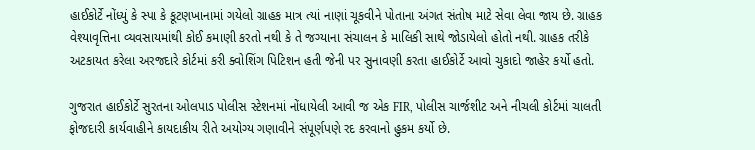હાઈકોર્ટે નોંધ્યું કે સ્પા કે કૂટણખાનામાં ગયેલો ગ્રાહક માત્ર ત્યાં નાણાં ચૂકવીને પોતાના અંગત સંતોષ માટે સેવા લેવા જાય છે. ગ્રાહક વેશ્યાવૃત્તિના વ્યવસાયમાંથી કોઈ કમાણી કરતો નથી કે તે જગ્યાના સંચાલન કે માલિકી સાથે જોડાયેલો હોતો નથી. ગ્રાહક તરીકે અટકાયત કરેલા અરજદારે કોર્ટમાં કરી ક્વોશિંગ પિટિશન હતી જેની પર સુનાવણી કરતા હાઈકોર્ટે આવો ચુકાદો જાહેર કર્યો હતો.

ગુજરાત હાઈકોર્ટે સુરતના ઓલપાડ પોલીસ સ્ટેશનમાં નોંધાયેલી આવી જ એક FIR, પોલીસ ચાર્જશીટ અને નીચલી કોર્ટમાં ચાલતી ફોજદારી કાર્યવાહીને કાયદાકીય રીતે અયોગ્ય ગણાવીને સંપૂર્ણપણે રદ કરવાનો હુકમ કર્યો છે.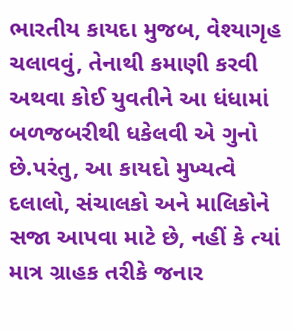ભારતીય કાયદા મુજબ, વેશ્યાગૃહ ચલાવવું, તેનાથી કમાણી કરવી અથવા કોઈ યુવતીને આ ધંધામાં બળજબરીથી ધકેલવી એ ગુનો છે.પરંતુ, આ કાયદો મુખ્યત્વે દલાલો, સંચાલકો અને માલિકોને સજા આપવા માટે છે, નહીં કે ત્યાં માત્ર ગ્રાહક તરીકે જનાર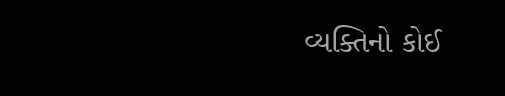વ્યક્તિનો કોઈ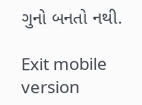ગુનો બનતો નથી.

Exit mobile version